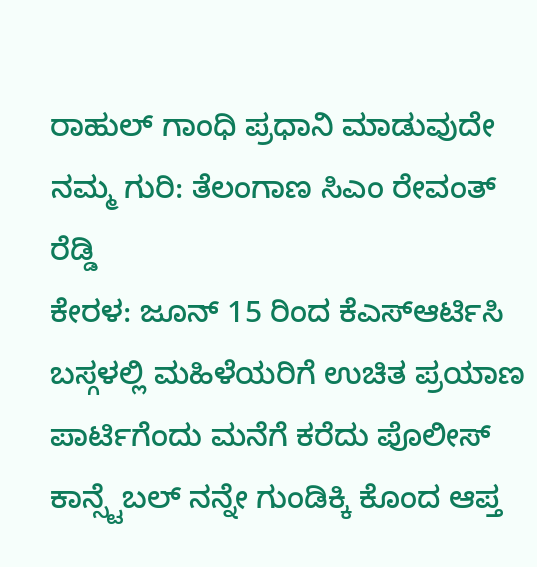ರಾಹುಲ್ ಗಾಂಧಿ ಪ್ರಧಾನಿ ಮಾಡುವುದೇ ನಮ್ಮ ಗುರಿ: ತೆಲಂಗಾಣ ಸಿಎಂ ರೇವಂತ್ ರೆಡ್ಡಿ
ಕೇರಳ: ಜೂನ್ 15 ರಿಂದ ಕೆಎಸ್ಆರ್ಟಿಸಿ ಬಸ್ಗಳಲ್ಲಿ ಮಹಿಳೆಯರಿಗೆ ಉಚಿತ ಪ್ರಯಾಣ
ಪಾರ್ಟಿಗೆಂದು ಮನೆಗೆ ಕರೆದು ಪೊಲೀಸ್ ಕಾನ್ಸ್ಟೆಬಲ್ ನನ್ನೇ ಗುಂಡಿಕ್ಕಿ ಕೊಂದ ಆಪ್ತ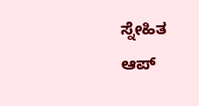ಸ್ನೇಹಿತ
ಆಪ್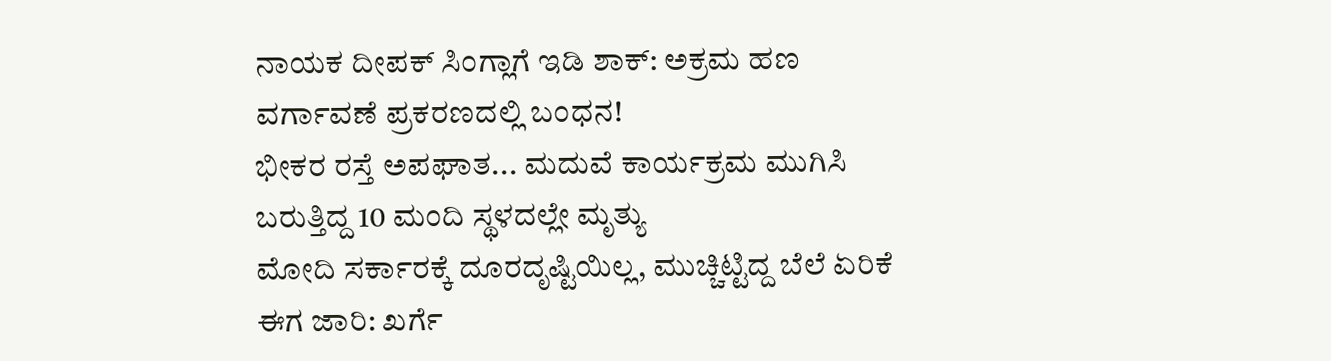ನಾಯಕ ದೀಪಕ್ ಸಿಂಗ್ಲಾಗೆ ಇಡಿ ಶಾಕ್: ಅಕ್ರಮ ಹಣ ವರ್ಗಾವಣೆ ಪ್ರಕರಣದಲ್ಲಿ ಬಂಧನ!
ಭೀಕರ ರಸ್ತೆ ಅಪಘಾತ... ಮದುವೆ ಕಾರ್ಯಕ್ರಮ ಮುಗಿಸಿ ಬರುತ್ತಿದ್ದ 10 ಮಂದಿ ಸ್ಥಳದಲ್ಲೇ ಮೃತ್ಯು
ಮೋದಿ ಸರ್ಕಾರಕ್ಕೆ ದೂರದೃಷ್ಟಿಯಿಲ್ಲ, ಮುಚ್ಚಿಟ್ಟಿದ್ದ ಬೆಲೆ ಏರಿಕೆ ಈಗ ಜಾರಿ: ಖರ್ಗೆ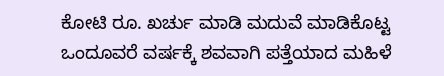ಕೋಟಿ ರೂ. ಖರ್ಚು ಮಾಡಿ ಮದುವೆ ಮಾಡಿಕೊಟ್ಟ ಒಂದೂವರೆ ವರ್ಷಕ್ಕೆ ಶವವಾಗಿ ಪತ್ತೆಯಾದ ಮಹಿಳೆ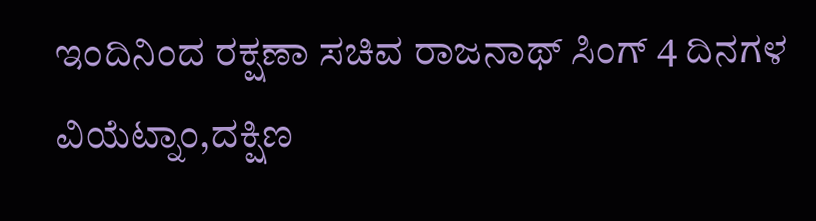ಇಂದಿನಿಂದ ರಕ್ಷಣಾ ಸಚಿವ ರಾಜನಾಥ್ ಸಿಂಗ್ 4 ದಿನಗಳ ವಿಯೆಟ್ನಾಂ,ದಕ್ಷಿಣ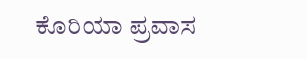ಕೊರಿಯಾ ಪ್ರವಾಸ